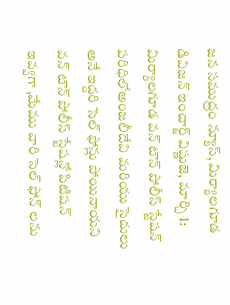జన సముద్రం న్యూస్, మిర్యాలగూడ డివిజన్ ఇంచార్జ్ విష్ణుజె, మార్చి 1:
మిర్యాలగూడ వన్ టౌన్ పోలీస్ స్టేషన్ పరిధిలోఅంజలీదేవి మరియు సైదులు అనే ఇద్దరి సెల్ ఫోన్లు పోయినాయని వన్ టౌన్ పోలీస్ స్టేషన్లో పిటిషన్ ఇవ్వగా ,మేము వారి సెల్ ఫోన్ లను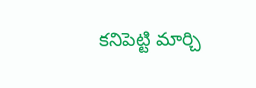కనిపెట్టి మార్చి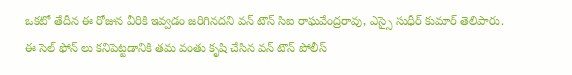ఒకటో తేదీన ఈ రోజున వీరికి ఇవ్వడం జరిగినదని వన్ టౌన్ సిఐ రాఘవేంద్రరావు, ఎస్సై సుధీర్ కుమార్ తెలిపారు.
ఈ సెల్ ఫోన్ లు కనిపెట్టడానికి తమ వంతు కృషి చేసిన వన్ టౌన్ పోలీస్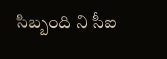సిబ్బంది ని సీఐ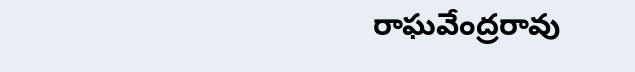రాఘవేంద్రరావు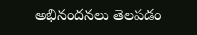అభినందనలు తెలపడం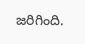జరిగింది.